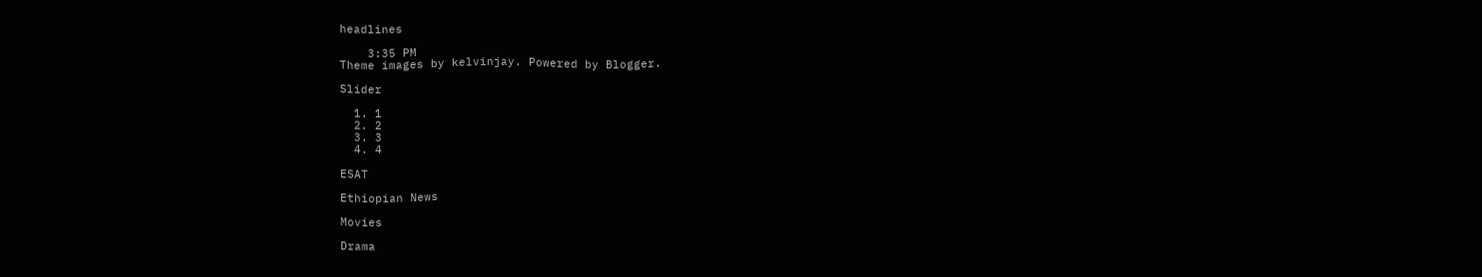headlines

    3:35 PM
Theme images by kelvinjay. Powered by Blogger.

Slider

  1. 1
  2. 2
  3. 3
  4. 4

ESAT

Ethiopian News

Movies

Drama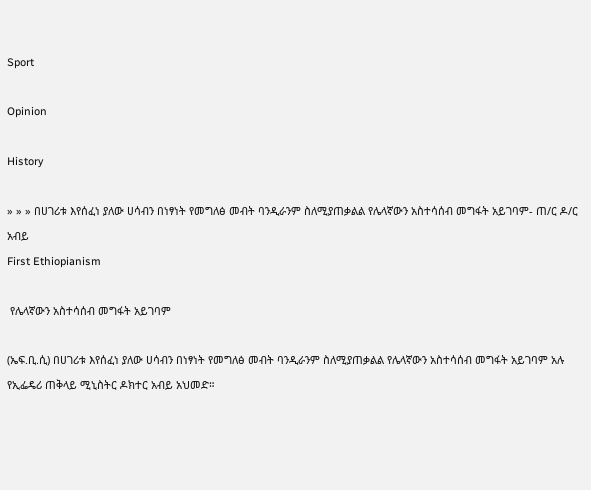Sport

Opinion

History

» » » በሀገሪቱ እየሰፈነ ያለው ሀሳብን በነፃነት የመግለፅ መብት ባንዲራንም ስለሚያጠቃልል የሌላኛውን አስተሳሰብ መግፋት አይገባም- ጠ/ር ዶ/ር አብይ
First Ethiopianism

 የሌላኛውን አስተሳሰብ መግፋት አይገባም

(ኤፍ.ቢ.ሲ) በሀገሪቱ እየሰፈነ ያለው ሀሳብን በነፃነት የመግለፅ መብት ባንዲራንም ስለሚያጠቃልል የሌላኛውን አስተሳሰብ መግፋት አይገባም አሉ የኢፌዴሪ ጠቅላይ ሚኒስትር ዶክተር አብይ አህመድ።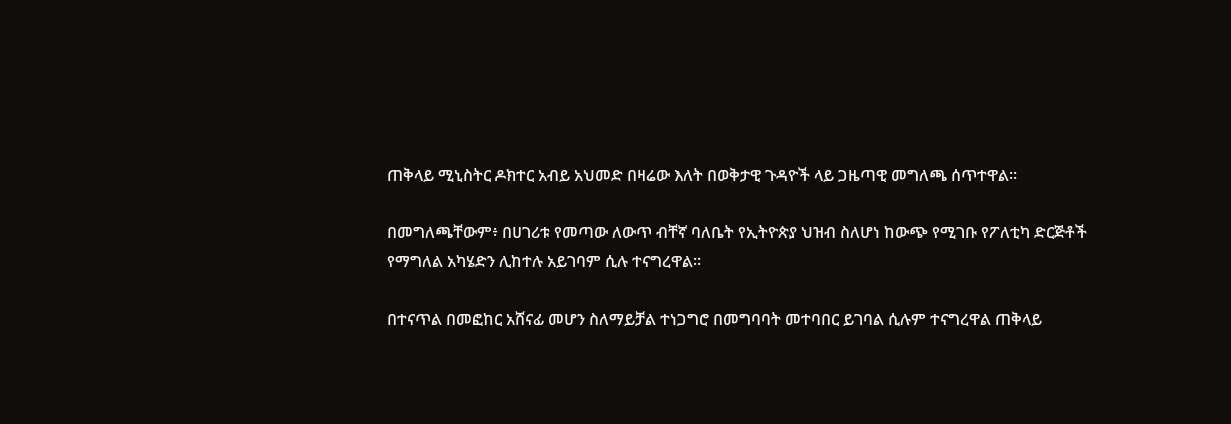ጠቅላይ ሚኒስትር ዶክተር አብይ አህመድ በዛሬው እለት በወቅታዊ ጉዳዮች ላይ ጋዜጣዊ መግለጫ ሰጥተዋል።

በመግለጫቸውም፥ በሀገሪቱ የመጣው ለውጥ ብቸኛ ባለቤት የኢትዮጵያ ህዝብ ስለሆነ ከውጭ የሚገቡ የፖለቲካ ድርጅቶች የማግለል አካሄድን ሊከተሉ አይገባም ሲሉ ተናግረዋል።

በተናጥል በመፎከር አሸናፊ መሆን ስለማይቻል ተነጋግሮ በመግባባት መተባበር ይገባል ሲሉም ተናግረዋል ጠቅላይ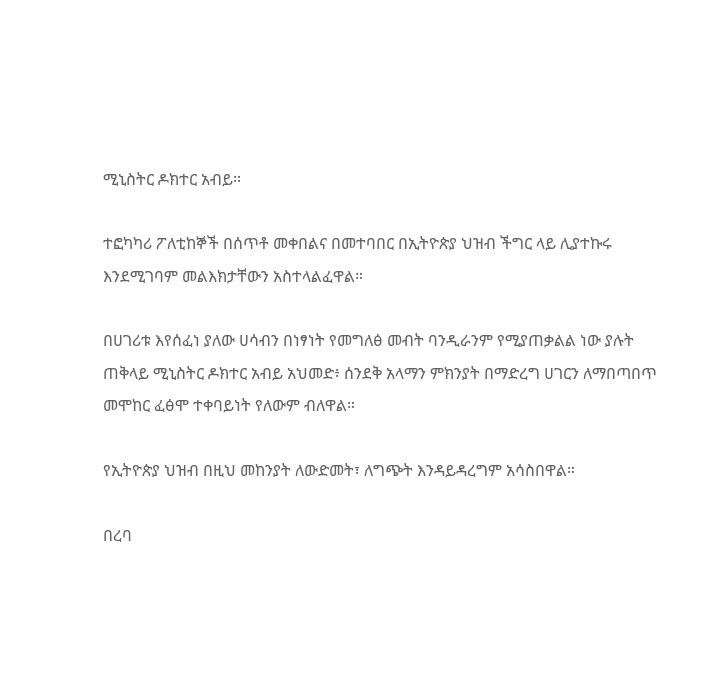ሚኒስትር ዶክተር አብይ።

ተፎካካሪ ፖለቲከኞች በሰጥቶ መቀበልና በመተባበር በኢትዮጵያ ህዝብ ችግር ላይ ሊያተኩሩ እንደሚገባም መልእክታቸውን አስተላልፈዋል።

በሀገሪቱ እየሰፈነ ያለው ሀሳብን በነፃነት የመግለፅ መብት ባንዲራንም የሚያጠቃልል ነው ያሉት ጠቅላይ ሚኒስትር ዶክተር አብይ አህመድ፥ ሰንደቅ አላማን ምክንያት በማድረግ ሀገርን ለማበጣበጥ መሞከር ፈፅሞ ተቀባይነት የለውም ብለዋል።

የኢትዮጵያ ህዝብ በዚህ መከንያት ለውድመት፣ ለግጭት እንዳይዳረግም አሳስበዋል።

በረባ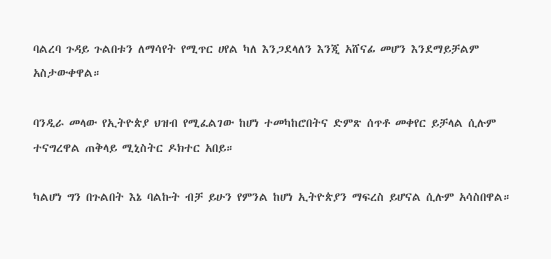ባልረባ ጉዳይ ጉልበቱን ለማሳየት የሚጥር ሀየል ካለ እንጋደላለን እንጂ አሸናፊ መሆን እንደማይቻልም አስታውቀዋል።

ባንዲራ መላው የኢትዮጵያ ህዝብ የሚፈልገው ከሆነ ተመካከሮበትና ድምጽ ሰጥቶ መቀየር ይቻላል ሲሉም ተናግረዋል ጠቅላይ ሚኒስትር ዶክተር አበይ።

ካልሆነ ግን በጉልበት እኔ ባልኩት ብቻ ይሁን የምንል ከሆነ ኢትዮጵያን ማፍረስ ይሆናል ሲሉም አሳስበዋል።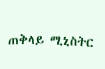ጠቅላይ ሚኒስትር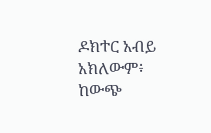ዶክተር አብይ አክለውም፥ ከውጭ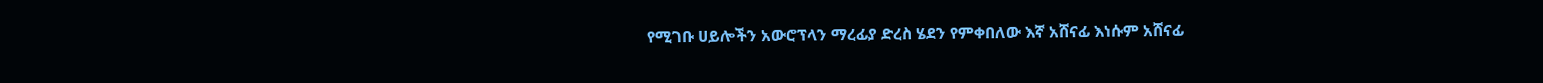የሚገቡ ሀይሎችን አውሮፕላን ማረፊያ ድረስ ሄደን የምቀበለው እኛ አሸናፊ እነሱም አሸናፊ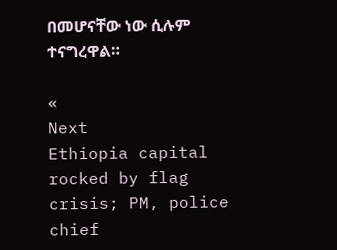በመሆናቸው ነው ሲሉም ተናግረዋል።

«
Next
Ethiopia capital rocked by flag crisis; PM, police chief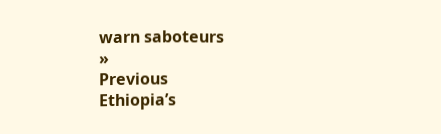warn saboteurs
»
Previous
Ethiopia’s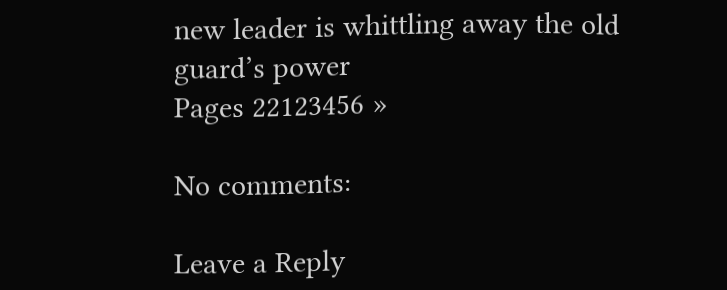new leader is whittling away the old guard’s power
Pages 22123456 »

No comments:

Leave a Reply